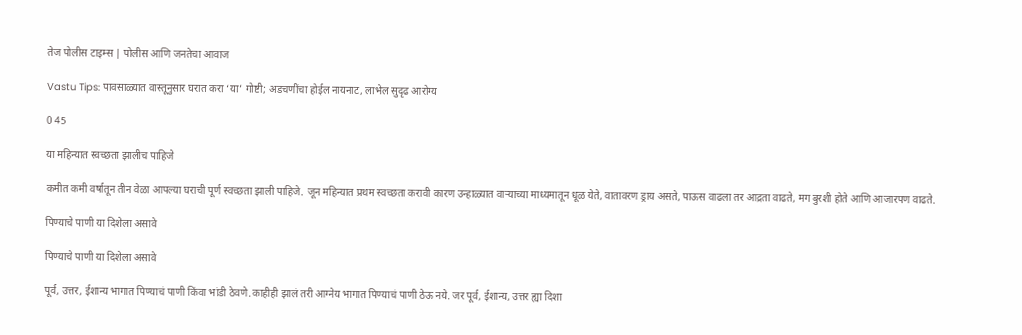तेज पोलीस टाइम्स | पोलीस आणि जनतेचा आवाज

Vastu Tips: पावसाळ्यात वास्तूनुसार घरात करा ‘या’ गोष्टी; अडचणींचा होईल नायनाट, लाभेल सुदृढ आरोग्य

0 45

या महिन्यात स्वच्छता झालीच पाहिजे

कमीत कमी वर्षातून तीन वेळा आपल्या घराची पूर्ण स्वच्छता झाली पाहिजे. जून महिन्यात प्रथम स्वच्छता करावी कारण उन्हाळ्यात वाऱ्याच्या माध्यमातून धूळ येते, वातावरण ड्राय असते, पाऊस वाढला तर आद्रता वाढते, मग बुरशी होते आणि आजारपण वाढते.

पिण्याचे पाणी या दिशेला असावे

पिण्याचे पाणी या दिशेला असावे

पूर्व, उत्तर, ईशान्य भागात पिण्याचं पाणी किंवा भांडी ठेवणे.काहीही झालं तरी आग्नेय भागात पिण्याचं पाणी ठेऊ नये. जर पूर्व, ईशान्य, उत्तर ह्या दिशा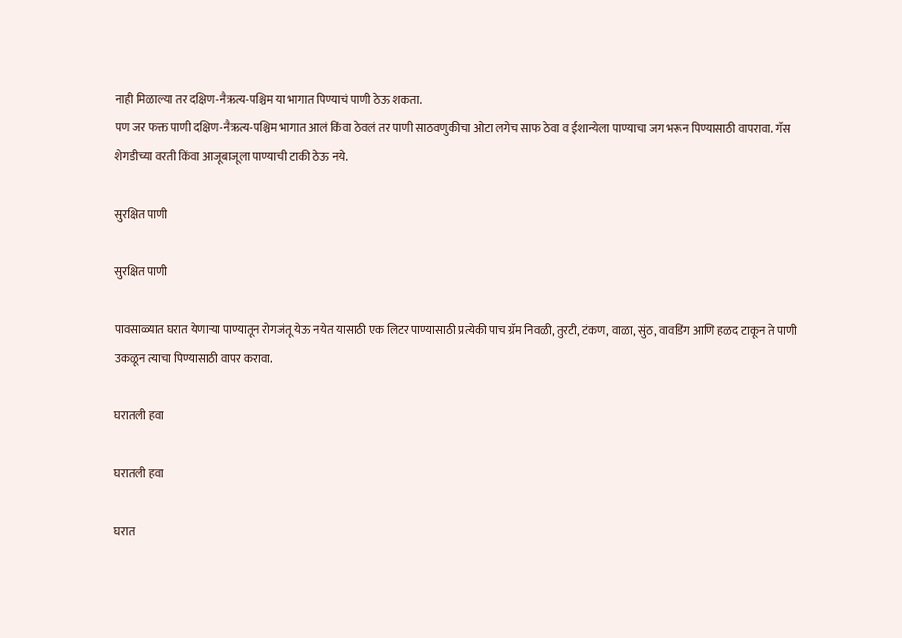नाही मिळाल्या तर दक्षिण-नैऋत्य-पश्चिम या भागात पिण्याचं पाणी ठेऊ शकता.
पण जर फक्त पाणी दक्षिण-नैऋत्य-पश्चिम भागात आलं किंवा ठेवलं तर पाणी साठवणुकीचा ओटा लगेच साफ ठेवा व ईशान्येला पाण्याचा जग भरून पिण्यासाठी वापरावा. गॅस शेगडीच्या वरती किंवा आजूबाजूला पाण्याची टाकी ठेऊ नये.

सुरक्षित पाणी

सुरक्षित पाणी

पावसाळ्यात घरात येणाऱ्या पाण्यातून रोगजंतू येऊ नयेत यासाठी एक लिटर पाण्यासाठी प्रत्येकी पाच ग्रॅम निवळी, तुरटी, टंकण, वाळा, सुंठ, वावडिंग आणि हळद टाकून ते पाणी उकळून त्याचा पिण्यासाठी वापर करावा.

घरातली हवा

घरातली हवा

घरात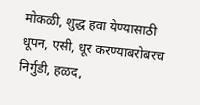मोकळी, शुद्ध हवा येण्यासाठी धूपन, एसी, धूर करण्याबरोबरच निर्गुडी, हळद,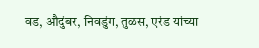वड, औदुंबर, निवडुंग, तुळस, एरंड यांच्या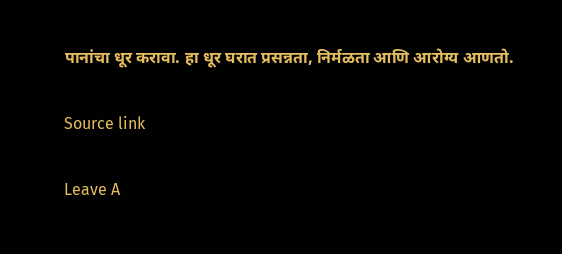पानांचा धूर करावा. हा धूर घरात प्रसन्नता, निर्मळता आणि आरोग्य आणतो.

Source link

Leave A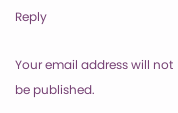Reply

Your email address will not be published.